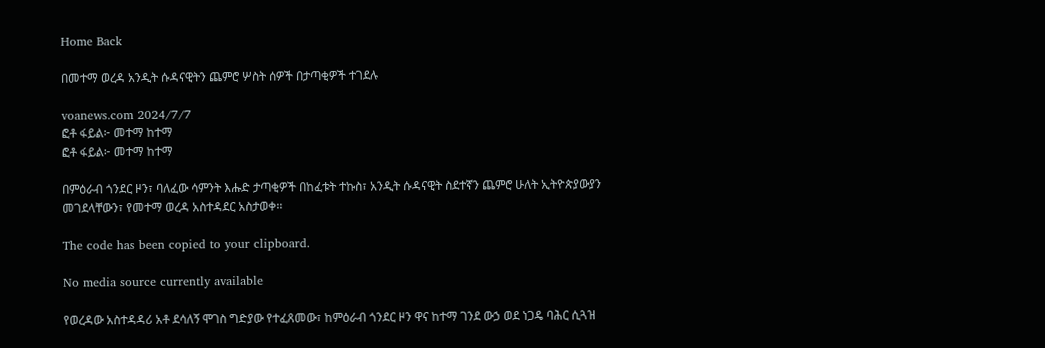Home Back

በመተማ ወረዳ አንዲት ሱዳናዊትን ጨምሮ ሦስት ሰዎች በታጣቂዎች ተገደሉ

voanews.com 2024/7/7
ፎቶ ፋይል፦ መተማ ከተማ
ፎቶ ፋይል፦ መተማ ከተማ

በምዕራብ ጎንደር ዞን፣ ባለፈው ሳምንት እሑድ ታጣቂዎች በከፈቱት ተኩስ፣ አንዲት ሱዳናዊት ስደተኛን ጨምሮ ሁለት ኢትዮጵያውያን መገደላቸውን፣ የመተማ ወረዳ አስተዳደር አስታወቀ፡፡

The code has been copied to your clipboard.

No media source currently available

የወረዳው አስተዳዳሪ አቶ ደሳለኝ ሞገስ ግድያው የተፈጸመው፣ ከምዕራብ ጎንደር ዞን ዋና ከተማ ገንደ ውኃ ወደ ነጋዴ ባሕር ሲጓዝ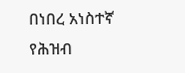በነበረ አነስተኛ የሕዝብ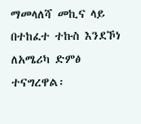ማመላለሻ መኪና ላይ በተከፈተ ተኩስ እንደኾነ ለአሜሪካ ድምፅ ተናግረዋል፡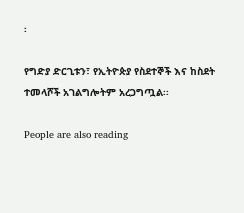፡

የግድያ ድርጊቱን፣ የኢትዮጵያ የስደተኞች እና ከስደት ተመላሾች አገልግሎትም አረጋግጧል፡፡

People are also reading